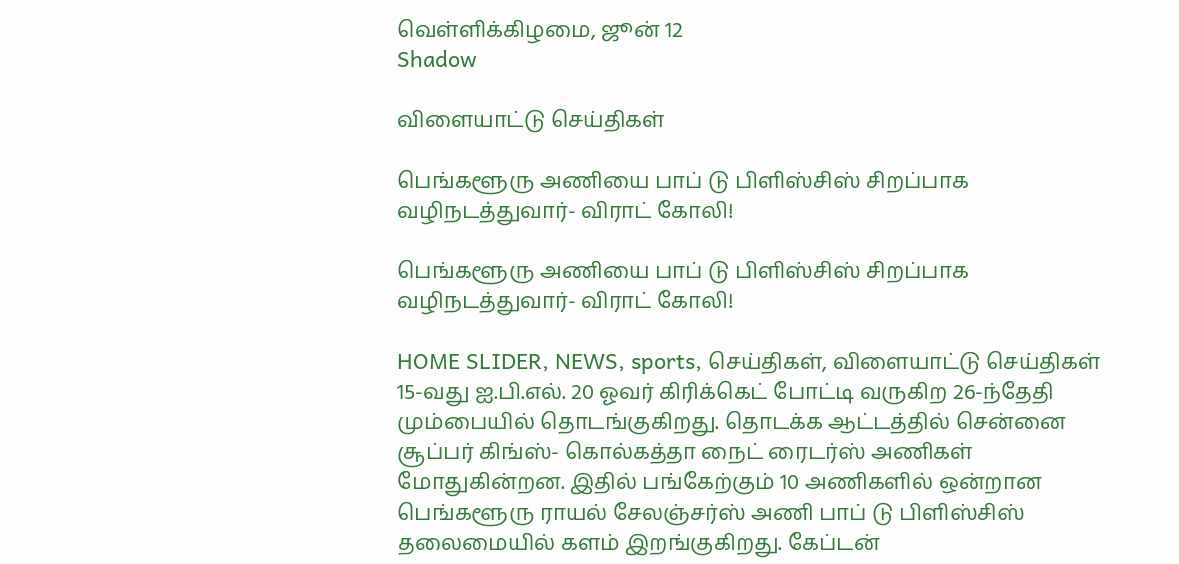வெள்ளிக்கிழமை, ஜூன் 12
Shadow

விளையாட்டு செய்திகள்

பெங்களூரு அணியை பாப் டு பிளிஸ்சிஸ் சிறப்பாக வழிநடத்துவார்- விராட் கோலி!

பெங்களூரு அணியை பாப் டு பிளிஸ்சிஸ் சிறப்பாக வழிநடத்துவார்- விராட் கோலி!

HOME SLIDER, NEWS, sports, செய்திகள், விளையாட்டு செய்திகள்
15-வது ஐ.பி.எல். 20 ஓவர் கிரிக்கெட் போட்டி வருகிற 26-ந்தேதி மும்பையில் தொடங்குகிறது. தொடக்க ஆட்டத்தில் சென்னை சூப்பர் கிங்ஸ்- கொல்கத்தா நைட் ரைடர்ஸ் அணிகள் மோதுகின்றன. இதில் பங்கேற்கும் 10 அணிகளில் ஒன்றான பெங்களூரு ராயல் சேலஞ்சர்ஸ் அணி பாப் டு பிளிஸ்சிஸ் தலைமையில் களம் இறங்குகிறது. கேப்டன்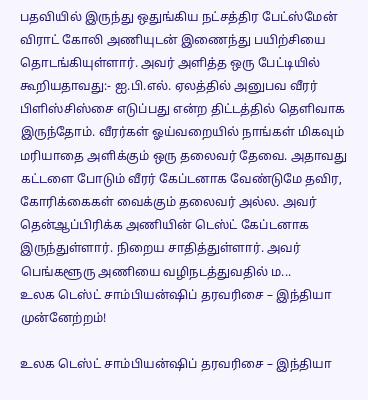பதவியில் இருந்து ஒதுங்கிய நட்சத்திர பேட்ஸ்மேன் விராட் கோலி அணியுடன் இணைந்து பயிற்சியை தொடங்கியுள்ளார். அவர் அளித்த ஒரு பேட்டியில் கூறியதாவது:- ஐ.பி.எல். ஏலத்தில் அனுபவ வீரர் பிளிஸ்சிஸ்சை எடுப்பது என்ற திட்டத்தில் தெளிவாக இருந்தோம். வீரர்கள் ஓய்வறையில் நாங்கள் மிகவும் மரியாதை அளிக்கும் ஒரு தலைவர் தேவை. அதாவது கட்டளை போடும் வீரர் கேப்டனாக வேண்டுமே தவிர, கோரிக்கைகள் வைக்கும் தலைவர் அல்ல. அவர் தென்ஆப்பிரிக்க அணியின் டெஸ்ட் கேப்டனாக இருந்துள்ளார். நிறைய சாதித்துள்ளார். அவர் பெங்களூரு அணியை வழிநடத்துவதில் ம...
உலக டெஸ்ட் சாம்பியன்ஷிப் தரவரிசை – இந்தியா முன்னேற்றம்!

உலக டெஸ்ட் சாம்பியன்ஷிப் தரவரிசை – இந்தியா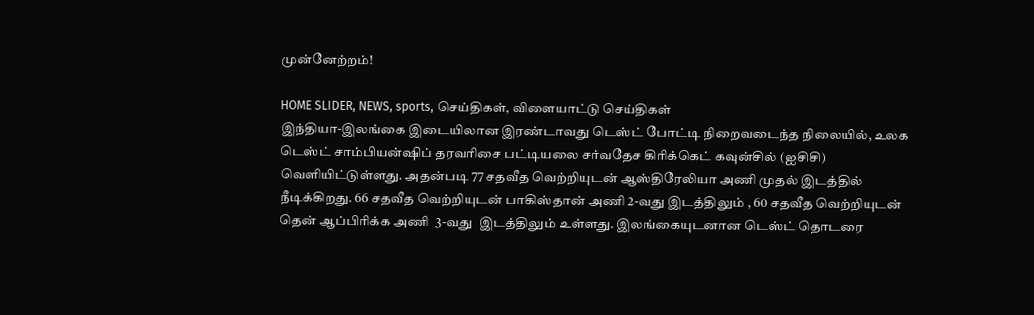முன்னேற்றம்!

HOME SLIDER, NEWS, sports, செய்திகள், விளையாட்டு செய்திகள்
இந்தியா-இலங்கை இடையிலான இரண்டாவது டெஸ்ட் போட்டி நிறைவடைந்த நிலையில், உலக டெஸ்ட் சாம்பியன்ஷிப் தரவரிசை பட்டியலை சர்வதேச கிரிக்கெட் கவுன்சில் (ஐசிசி) வெளியிட்டுள்ளது. அதன்படி 77 சதவீத வெற்றியுடன் ஆஸ்திரேலியா அணி முதல் இடத்தில் நீடிக்கிறது. 66 சதவீத வெற்றியுடன் பாகிஸ்தான் அணி 2-வது இடத்திலும் , 60 சதவீத வெற்றியுடன் தென் ஆப்பிரிக்க அணி  3-வது  இடத்திலும் உள்ளது. இலங்கையுடனான டெஸ்ட் தொடரை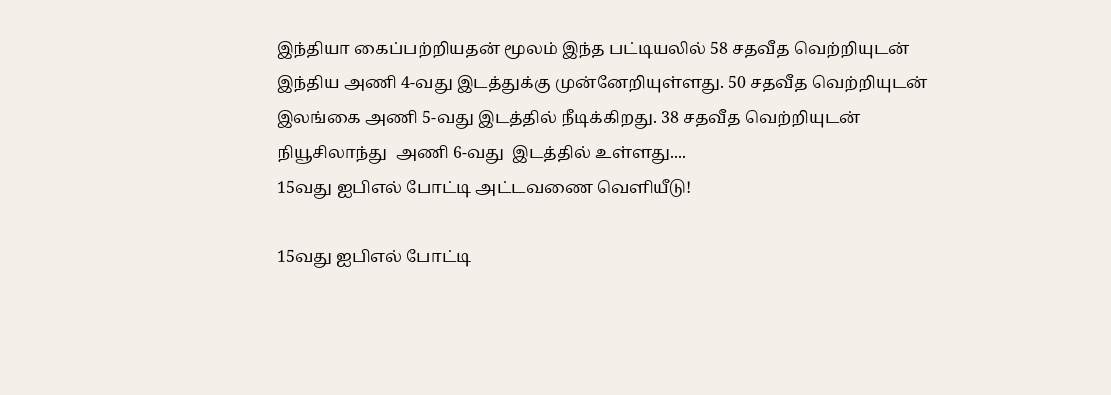இந்தியா கைப்பற்றியதன் மூலம் இந்த பட்டியலில் 58 சதவீத வெற்றியுடன் இந்திய அணி 4-வது இடத்துக்கு முன்னேறியுள்ளது. 50 சதவீத வெற்றியுடன் இலங்கை அணி 5-வது இடத்தில் நீடிக்கிறது. 38 சதவீத வெற்றியுடன் நியூசிலாந்து  அணி 6-வது  இடத்தில் உள்ளது....
15வது ஐபிஎல் போட்டி அட்டவணை வெளியீடு!

15வது ஐபிஎல் போட்டி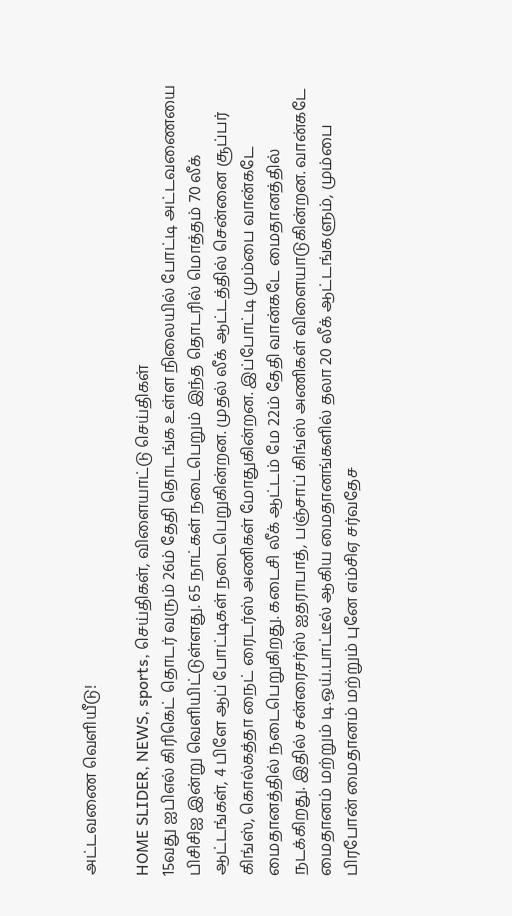அட்டவணை வெளியீடு!

HOME SLIDER, NEWS, sports, செய்திகள், விளையாட்டு செய்திகள்
15வது ஐபிஎல் கிரிகெட் தொடர் வரும் 26ம் தேதி தொடங்க உள்ள நிலையில் போட்டி அட்டவணையை பிசிசிஐ இன்று வெளியிட்டுள்ளது. 65 நாட்கள் நடைபெறும் இந்த தொடரில் மொத்தம் 70 லீக் ஆட்டங்கள், 4 பிளே ஆப் போட்டிகள் நடைபெறுகின்றன. முதல் லீக் ஆட்டத்தில் சென்னை சூப்பர் கிங்ஸ், கொல்கத்தா நைட் ரைடர்ஸ் அணிகள் மோதுகின்றன. இப்போட்டி மும்பை வான்கடே மைதானத்தில் நடைபெறுகிறது. கடைசி லீக் ஆட்டம் மே 22ம் தேதி வான்கடே மைதானத்தில் நடக்கிறது. இதில் சன்ரைசர்ஸ் ஐதராபாத், பஞ்சாப் கிங்ஸ் அணிகள் விளையாடுகின்றன. வான்கடே மைதானம் மற்றும் டி.ஒய்.பாட்டீல் ஆகிய மைதானங்களில் தலா 20 லீக் ஆட்டங்களும், மும்பை பிரபோன் மைதானம் மற்றும் புனே எம்சிஏ சர்வதேச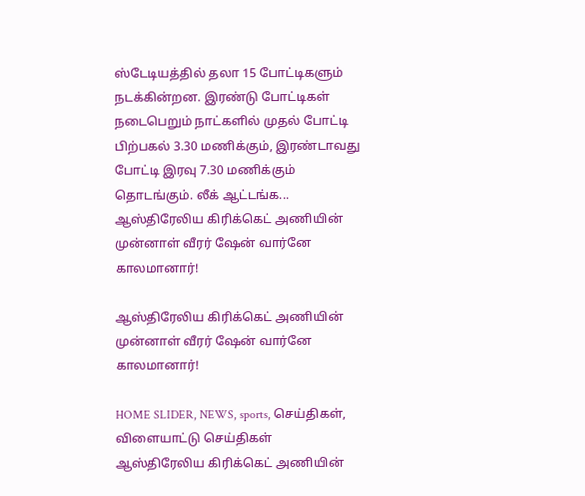ஸ்டேடியத்தில் தலா 15 போட்டிகளும் நடக்கின்றன. இரண்டு போட்டிகள் நடைபெறும் நாட்களில் முதல் போட்டி பிற்பகல் 3.30 மணிக்கும், இரண்டாவது போட்டி இரவு 7.30 மணிக்கும் தொடங்கும். லீக் ஆட்டங்க...
ஆஸ்திரேலிய கிரிக்கெட் அணியின் முன்னாள் வீரர் ஷேன் வார்னே காலமானார்!

ஆஸ்திரேலிய கிரிக்கெட் அணியின் முன்னாள் வீரர் ஷேன் வார்னே காலமானார்!

HOME SLIDER, NEWS, sports, செய்திகள், விளையாட்டு செய்திகள்
ஆஸ்திரேலிய கிரிக்கெட் அணியின்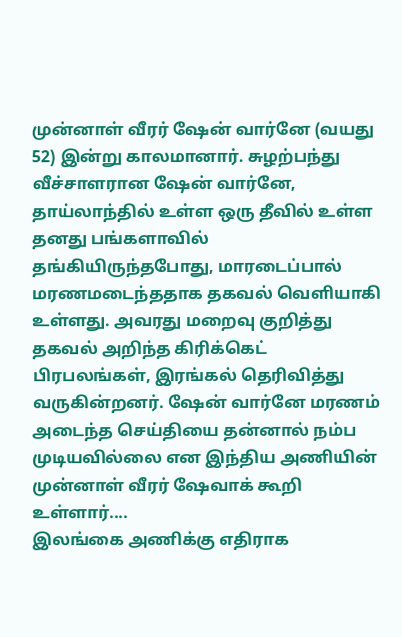முன்னாள் வீரர் ஷேன் வார்னே (வயது 52) இன்று காலமானார். சுழற்பந்து வீச்சாளரான ஷேன் வார்னே, தாய்லாந்தில் உள்ள ஒரு தீவில் உள்ள தனது பங்களாவில் தங்கியிருந்தபோது, மாரடைப்பால் மரணமடைந்ததாக தகவல் வெளியாகி உள்ளது. அவரது மறைவு குறித்து தகவல் அறிந்த கிரிக்கெட் பிரபலங்கள், இரங்கல் தெரிவித்து வருகின்றனர். ஷேன் வார்னே மரணம் அடைந்த செய்தியை தன்னால் நம்ப முடியவில்லை என இந்திய அணியின் முன்னாள் வீரர் ஷேவாக் கூறி உள்ளார்....
இலங்கை அணிக்கு எதிராக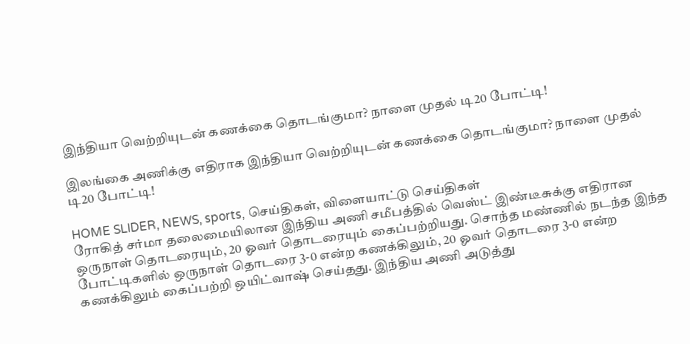இந்தியா வெற்றியுடன் கணக்கை தொடங்குமா? நாளை முதல் டி20 போட்டி!

இலங்கை அணிக்கு எதிராக இந்தியா வெற்றியுடன் கணக்கை தொடங்குமா? நாளை முதல் டி20 போட்டி!

HOME SLIDER, NEWS, sports, செய்திகள், விளையாட்டு செய்திகள்
ரோகித் சர்மா தலைமையிலான இந்திய அணி சமீபத்தில் வெஸ்ட் இண்டீசுக்கு எதிரான ஒருநாள் தொடரையும், 20 ஓவர் தொடரையும் கைப்பற்றியது. சொந்த மண்ணில் நடந்த இந்த போட்டிகளில் ஒருநாள் தொடரை 3-0 என்ற கணக்கிலும், 20 ஓவர் தொடரை 3-0 என்ற கணக்கிலும் கைப்பற்றி ஒயிட்வாஷ் செய்தது. இந்திய அணி அடுத்து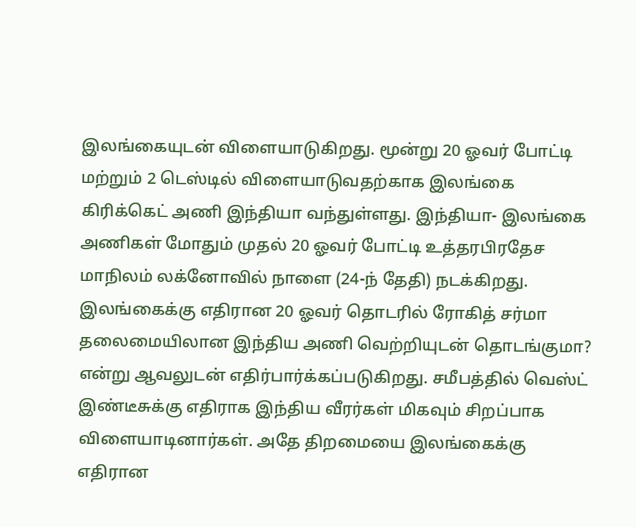இலங்கையுடன் விளையாடுகிறது. மூன்று 20 ஓவர் போட்டி மற்றும் 2 டெஸ்டில் விளையாடுவதற்காக இலங்கை கிரிக்கெட் அணி இந்தியா வந்துள்ளது. இந்தியா- இலங்கை அணிகள் மோதும் முதல் 20 ஓவர் போட்டி உத்தரபிரதேச மாநிலம் லக்னோவில் நாளை (24-ந் தேதி) நடக்கிறது. இலங்கைக்கு எதிரான 20 ஓவர் தொடரில் ரோகித் சர்மா தலைமையிலான இந்திய அணி வெற்றியுடன் தொடங்குமா? என்று ஆவலுடன் எதிர்பார்க்கப்படுகிறது. சமீபத்தில் வெஸ்ட் இண்டீசுக்கு எதிராக இந்திய வீரர்கள் மிகவும் சிறப்பாக விளையாடினார்கள். அதே திறமையை இலங்கைக்கு எதிரான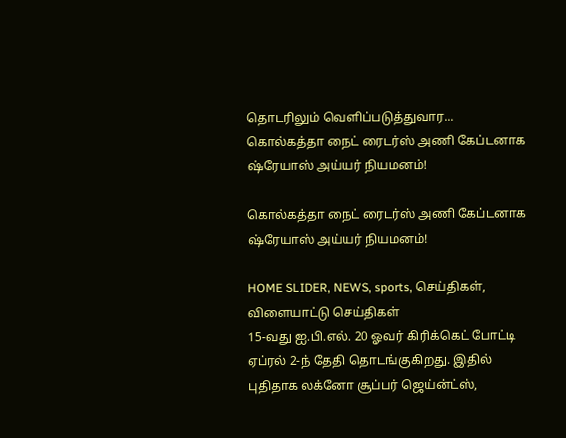தொடரிலும் வெளிப்படுத்துவார...
கொல்கத்தா நைட் ரைடர்ஸ் அணி கேப்டனாக ஷ்ரேயாஸ் அய்யர் நியமனம்!

கொல்கத்தா நைட் ரைடர்ஸ் அணி கேப்டனாக ஷ்ரேயாஸ் அய்யர் நியமனம்!

HOME SLIDER, NEWS, sports, செய்திகள், விளையாட்டு செய்திகள்
15-வது ஐ.பி.எல். 20 ஓவர் கிரிக்கெட் போட்டி ஏப்ரல் 2-ந் தேதி தொடங்குகிறது. இதில் புதிதாக லக்னோ சூப்பர் ஜெய்ன்ட்ஸ்,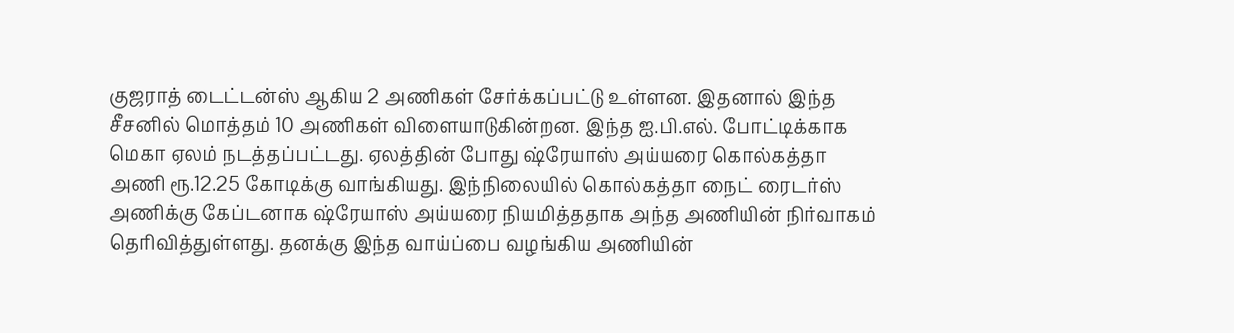குஜராத் டைட்டன்ஸ் ஆகிய 2 அணிகள் சேர்க்கப்பட்டு உள்ளன. இதனால் இந்த சீசனில் மொத்தம் 10 அணிகள் விளையாடுகின்றன. இந்த ஐ.பி.எல். போட்டிக்காக மெகா ஏலம் நடத்தப்பட்டது. ஏலத்தின் போது ஷ்ரேயாஸ் அய்யரை கொல்கத்தா அணி ரூ.12.25 கோடிக்கு வாங்கியது. இந்நிலையில் கொல்கத்தா நைட் ரைடர்ஸ் அணிக்கு கேப்டனாக ஷ்ரேயாஸ் அய்யரை நியமித்ததாக அந்த அணியின் நிர்வாகம் தெரிவித்துள்ளது. தனக்கு இந்த வாய்ப்பை வழங்கிய அணியின்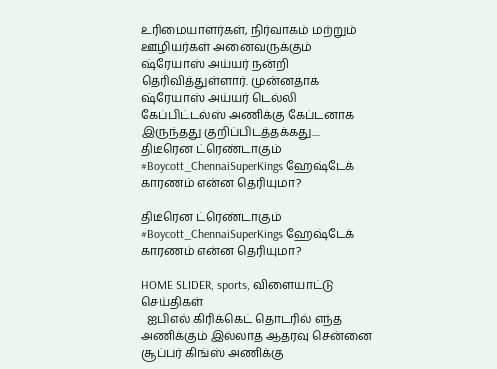உரிமையாளர்கள், நிர்வாகம் மற்றும் ஊழியர்கள் அனைவருக்கும் ஷ்ரேயாஸ் அய்யர் நன்றி தெரிவித்துள்ளார். முன்னதாக ஷ்ரேயாஸ் அய்யர் டெல்லி கேப்பிட்டல்ஸ் அணிக்கு கேப்டனாக இருந்தது குறிப்பிடத்தக்கது....
திடீரென ட்ரெண்டாகும் #Boycott_ChennaiSuperKings ஹேஷ்டேக் காரணம் என்ன தெரியுமா?

திடீரென ட்ரெண்டாகும் #Boycott_ChennaiSuperKings ஹேஷ்டேக் காரணம் என்ன தெரியுமா?

HOME SLIDER, sports, விளையாட்டு செய்திகள்
  ஐபிஎல் கிரிக்கெட் தொடரில் எந்த அணிக்கும் இல்லாத ஆதரவு சென்னை சூப்பர் கிங்ஸ் அணிக்கு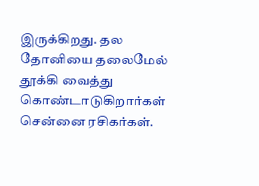இருக்கிறது. தல தோனியை தலைமேல் தூக்கி வைத்து கொண்டாடுகிறார்கள் சென்னை ரசிகர்கள்.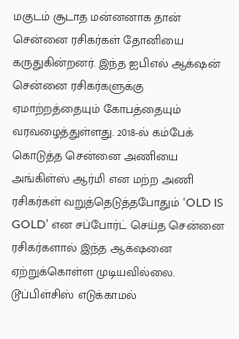மகுடம் சூடாத மன்னனாக தான் சென்னை ரசிகர்கள் தோனியை கருதுகின்றனர். இந்த ஐபிஎல் ஆக்‌ஷன் சென்னை ரசிகர்களுக்கு ஏமாற்றத்தையும் கோபத்தையும் வரவழைத்துள்ளது. 2018-ல் கம்பேக் கொடுத்த சென்னை அணியை அங்கிள்ஸ் ஆர்மி என மற்ற அணி ரசிகர்கள் வறுத்தெடுத்தபோதும் ‘OLD IS GOLD’ என சப்போர்ட் செய்த சென்னை ரசிகர்களால் இந்த ஆக்‌ஷனை ஏற்றுக்கொள்ள முடியவில்லை. டூப்பிள்சிஸ் எடுக்காமல்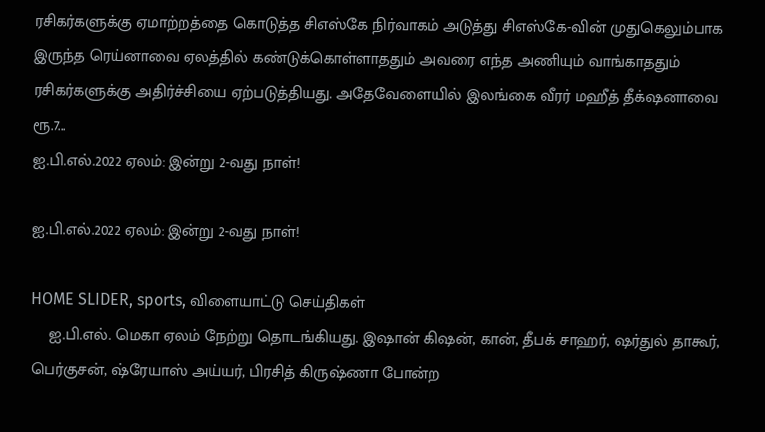ரசிகர்களுக்கு ஏமாற்றத்தை கொடுத்த சிஎஸ்கே நிர்வாகம் அடுத்து சிஎஸ்கே-வின் முதுகெலும்பாக இருந்த ரெய்னாவை ஏலத்தில் கண்டுக்கொள்ளாததும் அவரை எந்த அணியும் வாங்காததும் ரசிகர்களுக்கு அதிர்ச்சியை ஏற்படுத்தியது. அதேவேளையில் இலங்கை வீரர் மஹீத் தீக்‌ஷனாவை ரூ.7...
ஐ.பி.எல்.2022 ஏலம்: இன்று 2-வது நாள்!

ஐ.பி.எல்.2022 ஏலம்: இன்று 2-வது நாள்!

HOME SLIDER, sports, விளையாட்டு செய்திகள்
    ஐ.பி.எல். மெகா ஏலம் நேற்று தொடங்கியது. இஷான் கிஷன், கான், தீபக் சாஹர், ஷர்துல் தாகூர், பெர்குசன், ஷ்ரேயாஸ் அய்யர், பிரசித் கிருஷ்ணா போன்ற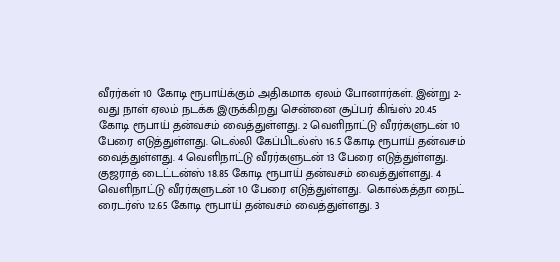வீரர்கள் 10 கோடி ரூபாய்க்கும் அதிகமாக ஏலம் போனார்கள். இன்று 2-வது நாள் ஏலம் நடக்க இருக்கிறது சென்னை சூப்பர் கிங்ஸ் 20.45 கோடி ரூபாய் தன்வசம் வைத்துள்ளது. 2 வெளிநாட்டு வீரர்களுடன் 10 பேரை எடுத்துள்ளது. டெல்லி கேப்பிடல்ஸ் 16.5 கோடி ரூபாய் தன்வசம் வைத்துள்ளது. 4 வெளிநாட்டு வீரர்களுடன் 13 பேரை எடுத்துள்ளது.  குஜராத் டைட்டன்ஸ் 18.85 கோடி ரூபாய் தன்வசம் வைத்துள்ளது. 4 வெளிநாட்டு வீரர்களுடன் 10 பேரை எடுத்துள்ளது.  கொல்கத்தா நைட் ரைடர்ஸ் 12.65 கோடி ரூபாய் தன்வசம் வைத்துள்ளது. 3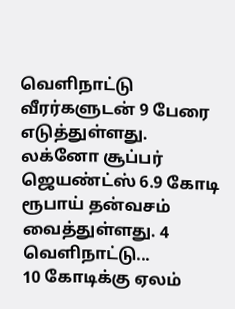வெளிநாட்டு வீரர்களுடன் 9 பேரை எடுத்துள்ளது.  லக்னோ சூப்பர் ஜெயண்ட்ஸ் 6.9 கோடி ரூபாய் தன்வசம் வைத்துள்ளது. 4 வெளிநாட்டு...
10 கோடிக்கு ஏலம்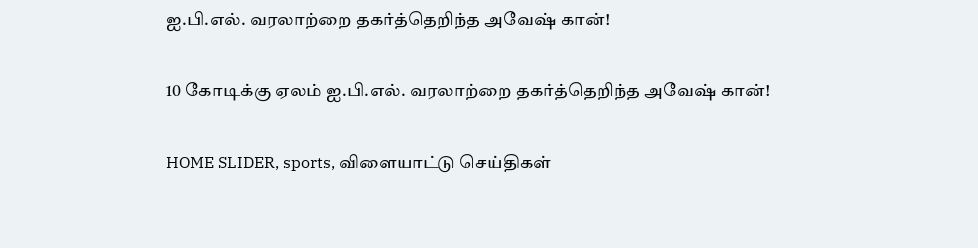ஐ.பி.எல். வரலாற்றை தகர்த்தெறிந்த அவேஷ் கான்!

10 கோடிக்கு ஏலம் ஐ.பி.எல். வரலாற்றை தகர்த்தெறிந்த அவேஷ் கான்!

HOME SLIDER, sports, விளையாட்டு செய்திகள்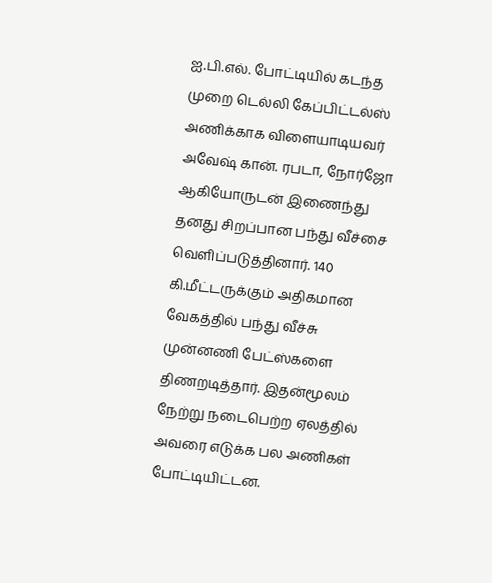ஐ.பி.எல். போட்டியில் கடந்த முறை டெல்லி கேப்பிட்டல்ஸ் அணிக்காக விளையாடியவர் அவேஷ் கான். ரபடா, நோர்ஜோ ஆகியோருடன் இணைந்து தனது சிறப்பான பந்து வீச்சை வெளிப்படுத்தினார். 140 கி.மீட்டருக்கும் அதிகமான வேகத்தில் பந்து வீச்சு முன்னணி பேட்ஸ்களை திணறடித்தார். இதன்மூலம் நேற்று நடைபெற்ற ஏலத்தில் அவரை எடுக்க பல அணிகள் போட்டியிட்டன.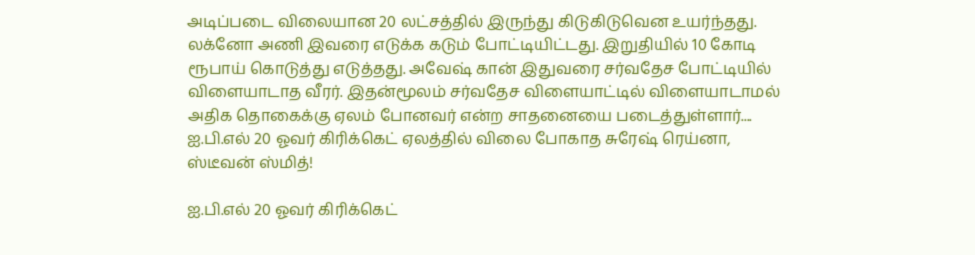அடிப்படை விலையான 20 லட்சத்தில் இருந்து கிடுகிடுவென உயர்ந்தது. லக்னோ அணி இவரை எடுக்க கடும் போட்டியிட்டது. இறுதியில் 10 கோடி ரூபாய் கொடுத்து எடுத்தது. அவேஷ் கான் இதுவரை சர்வதேச போட்டியில் விளையாடாத வீரர். இதன்மூலம் சர்வதேச விளையாட்டில் விளையாடாமல் அதிக தொகைக்கு ஏலம் போனவர் என்ற சாதனையை படைத்துள்ளார்....
ஐ.பி.எல் 20 ஓவர் கிரிக்கெட் ஏலத்தில் விலை போகாத சுரேஷ் ரெய்னா, ஸ்டீவன் ஸ்மித்!

ஐ.பி.எல் 20 ஓவர் கிரிக்கெட்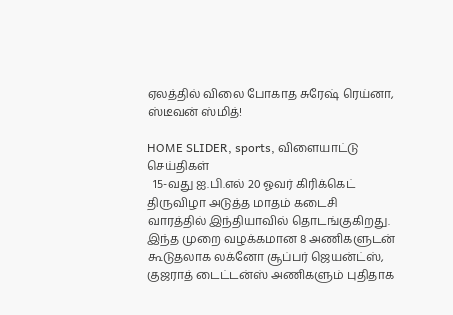ஏலத்தில் விலை போகாத சுரேஷ் ரெய்னா, ஸ்டீவன் ஸ்மித்!

HOME SLIDER, sports, விளையாட்டு செய்திகள்
  15-வது ஐ.பி.எல் 20 ஓவர் கிரிக்கெட் திருவிழா அடுத்த மாதம் கடைசி வாரத்தில் இந்தியாவில் தொடங்குகிறது. இந்த முறை வழக்கமான 8 அணிகளுடன் கூடுதலாக லக்னோ சூப்பர் ஜெயன்ட்ஸ், குஜராத் டைட்டன்ஸ் அணிகளும் புதிதாக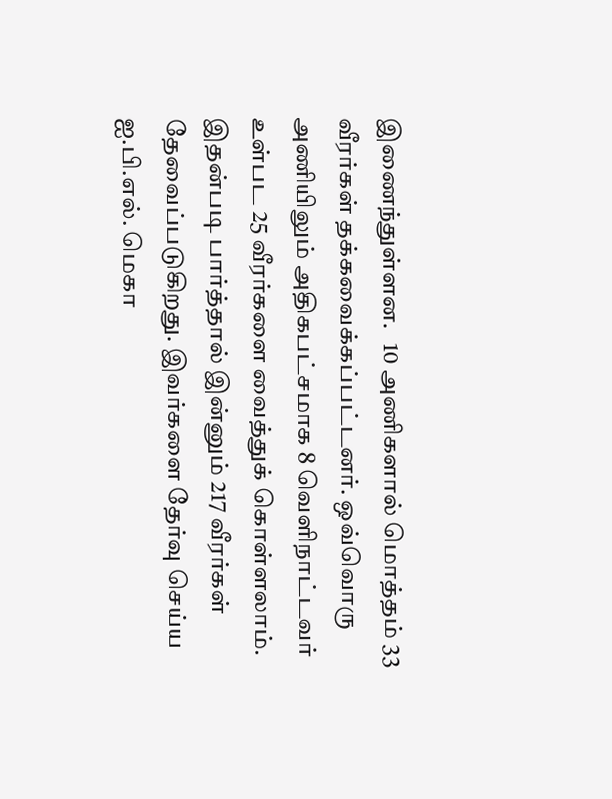இணைந்துள்ளன.   10 அணிகளால் மொத்தம் 33 வீரர்கள் தக்கவைக்கப்பட்டனர். ஒவ்வொரு அணியிலும் அதிகபட்சமாக 8 வெளிநாட்டவர் உள்பட 25 வீரர்களை வைத்துக் கொள்ளலாம். இதன்படி பார்த்தால் இன்னும் 217 வீரர்கள் தேவைப்படுகிறது. இவர்களை தேர்வு செய்ய ஐ.பி.எல். மெகா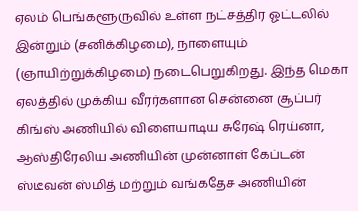ஏலம் பெங்களூருவில் உள்ள நட்சத்திர ஓட்டலில் இன்றும் (சனிக்கிழமை), நாளையும் (ஞாயிற்றுக்கிழமை) நடைபெறுகிறது. இந்த மெகா ஏலத்தில் முக்கிய வீரர்களான சென்னை சூப்பர் கிங்ஸ் அணியில் விளையாடிய சுரேஷ் ரெய்னா, ஆஸ்திரேலிய அணியின் முன்னாள் கேப்டன் ஸ்டீவன் ஸ்மித் மற்றும் வங்கதேச அணியின்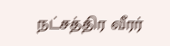நட்சத்திர வீரர்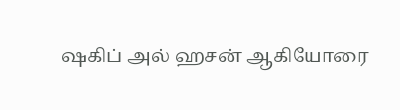ஷகிப் அல் ஹசன் ஆகியோரை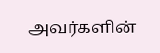அவர்களின்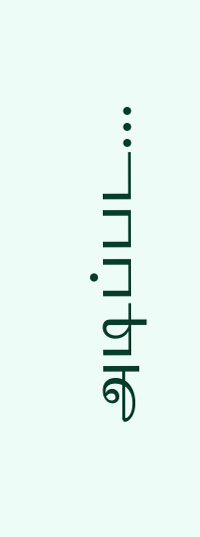அடிப்பட...